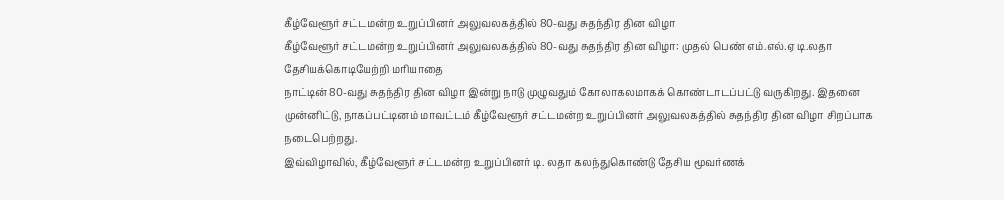கீழ்வேளூர் சட்டமன்ற உறுப்பினர் அலுவலகத்தில் 80-வது சுதந்திர தின விழா
கீழ்வேளூர் சட்டமன்ற உறுப்பினர் அலுவலகத்தில் 80-வது சுதந்திர தின விழா: முதல் பெண் எம்.எல்.ஏ டி.லதா தேசியக்கொடியேற்றி மரியாதை
நாட்டின் 80-வது சுதந்திர தின விழா இன்று நாடு முழுவதும் கோலாகலமாகக் கொண்டாடப்பட்டு வருகிறது. இதனை முன்னிட்டு, நாகப்பட்டினம் மாவட்டம் கீழ்வேளூர் சட்டமன்ற உறுப்பினர் அலுவலகத்தில் சுதந்திர தின விழா சிறப்பாக நடைபெற்றது.
இவ்விழாவில், கீழ்வேளூர் சட்டமன்ற உறுப்பினர் டி. லதா கலந்துகொண்டு தேசிய மூவர்ணக்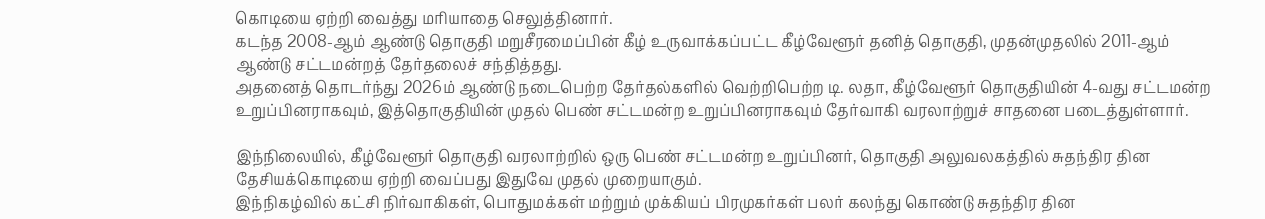கொடியை ஏற்றி வைத்து மரியாதை செலுத்தினார்.
கடந்த 2008-ஆம் ஆண்டு தொகுதி மறுசீரமைப்பின் கீழ் உருவாக்கப்பட்ட கீழ்வேளூர் தனித் தொகுதி, முதன்முதலில் 2011-ஆம் ஆண்டு சட்டமன்றத் தேர்தலைச் சந்தித்தது.
அதனைத் தொடர்ந்து 2026ம் ஆண்டு நடைபெற்ற தேர்தல்களில் வெற்றிபெற்ற டி. லதா, கீழ்வேளூர் தொகுதியின் 4-வது சட்டமன்ற உறுப்பினராகவும், இத்தொகுதியின் முதல் பெண் சட்டமன்ற உறுப்பினராகவும் தேர்வாகி வரலாற்றுச் சாதனை படைத்துள்ளார்.

இந்நிலையில், கீழ்வேளூர் தொகுதி வரலாற்றில் ஒரு பெண் சட்டமன்ற உறுப்பினர், தொகுதி அலுவலகத்தில் சுதந்திர தின தேசியக்கொடியை ஏற்றி வைப்பது இதுவே முதல் முறையாகும்.
இந்நிகழ்வில் கட்சி நிர்வாகிகள், பொதுமக்கள் மற்றும் முக்கியப் பிரமுகர்கள் பலர் கலந்து கொண்டு சுதந்திர தின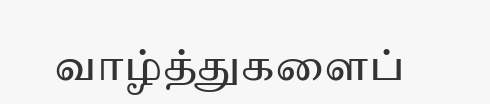வாழ்த்துகளைப்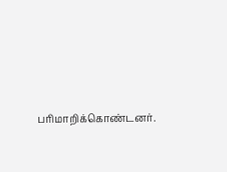பரிமாறிக்கொண்டனர்.